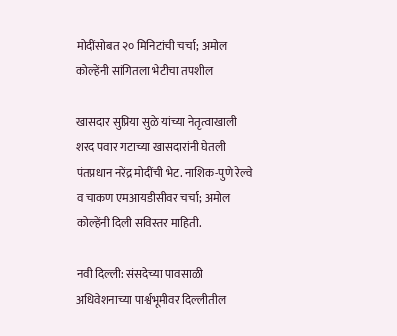मोदींसोबत २० मिनिटांची चर्चा; अमोल कोल्हेंनी सांगितला भेटीचा तपशील

खासदार सुप्रिया सुळे यांच्या नेतृत्वाखाली शरद पवार गटाच्या खासदारांनी घेतली पंतप्रधान नरेंद्र मोदींची भेट. नाशिक-पुणे रेल्वे व चाकण एमआयडीसीवर चर्चा; अमोल कोल्हेंनी दिली सविस्तर माहिती.

नवी दिल्ली: संसदेच्या पावसाळी अधिवेशनाच्या पार्श्वभूमीवर दिल्लीतील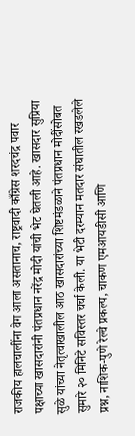राजकीय हालचालींना वेग आला असतानाच, राष्ट्रवादी काँग्रेस शरदचंद्र पवार पक्षाच्या खासदारांनी पंतप्रधान नरेंद्र मोदी यांची भेट घेतली आहे. खासदार सुप्रिया सुळे यांच्या नेतृत्वाखालील आठ खासदारांच्या शिष्टमंडळाने पंतप्रधान मोदींसोबत सुमारे २० मिनिटे सविस्तर चर्चा केली. या भेटी दरम्यान मतदार संघातील रखडलेले प्रश्न, नाशिक-पुणे रेल्वे प्रकल्प, चाकण एमआयडीसी आणि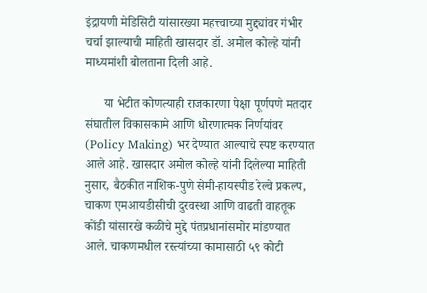इंद्रायणी मेडिसिटी यांसारख्या महत्त्वाच्या मुद्द्यांवर गंभीर चर्चा झाल्याची माहिती खासदार डॉ. अमोल कोल्हे यांनी माध्यमांशी बोलताना दिली आहे.

      या भेटीत कोणत्याही राजकारणा पेक्षा पूर्णपणे मतदार संघातील विकासकामे आणि धोरणात्मक निर्णयांवर (Policy Making) भर देण्यात आल्याचे स्पष्ट करण्यात आले आहे. खासदार अमोल कोल्हे यांनी दिलेल्या माहिती नुसार, बैठकीत नाशिक-पुणे सेमी-हायस्पीड रेल्वे प्रकल्प, चाकण एमआयडीसीची दुरवस्था आणि वाढती वाहतूक कोंडी यांसारखे कळीचे मुद्दे पंतप्रधानांसमोर मांडण्यात आले. चाकणमधील रस्त्यांच्या कामासाठी ५९ कोटी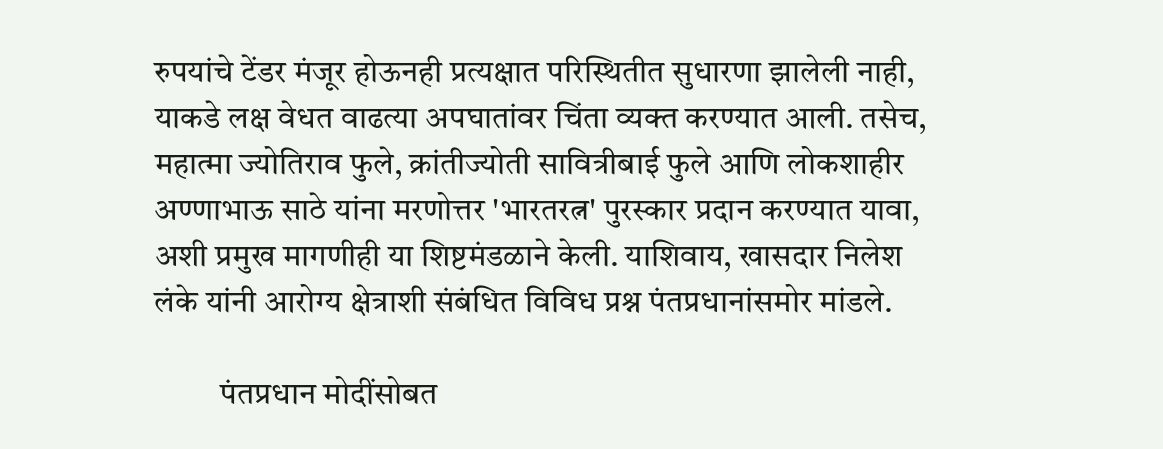रुपयांचे टेंडर मंजूर होऊनही प्रत्यक्षात परिस्थितीत सुधारणा झालेली नाही, याकडे लक्ष वेधत वाढत्या अपघातांवर चिंता व्यक्त करण्यात आली. तसेच, महात्मा ज्योतिराव फुले, क्रांतीज्योती सावित्रीबाई फुले आणि लोकशाहीर अण्णाभाऊ साठे यांना मरणोत्तर 'भारतरत्न' पुरस्कार प्रदान करण्यात यावा, अशी प्रमुख मागणीही या शिष्टमंडळाने केली. याशिवाय, खासदार निलेश लंके यांनी आरोग्य क्षेत्राशी संबंधित विविध प्रश्न पंतप्रधानांसमोर मांडले.

          पंतप्रधान मोदींसोबत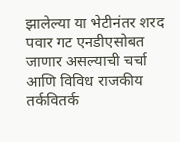झालेल्या या भेटीनंतर शरद पवार गट एनडीएसोबत जाणार असल्याची चर्चा आणि विविध राजकीय तर्कवितर्क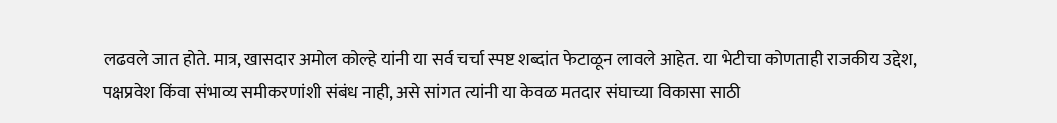लढवले जात होते. मात्र, खासदार अमोल कोल्हे यांनी या सर्व चर्चा स्पष्ट शब्दांत फेटाळून लावले आहेत. या भेटीचा कोणताही राजकीय उद्देश, पक्षप्रवेश किंवा संभाव्य समीकरणांशी संबंध नाही, असे सांगत त्यांनी या केवळ मतदार संघाच्या विकासा साठी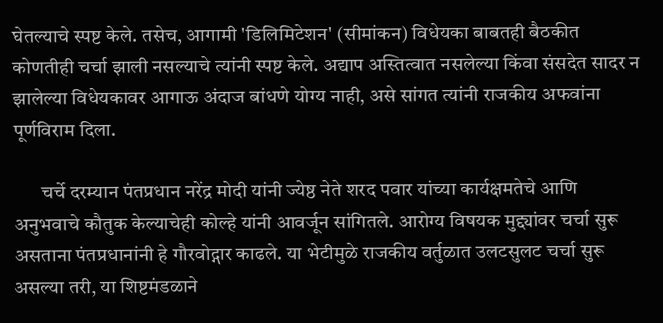घेतल्याचे स्पष्ट केले. तसेच, आगामी 'डिलिमिटेशन' (सीमांकन) विधेयका बाबतही बैठकीत कोणतीही चर्चा झाली नसल्याचे त्यांनी स्पष्ट केले. अद्याप अस्तित्वात नसलेल्या किंवा संसदेत सादर न झालेल्या विधेयकावर आगाऊ अंदाज बांधणे योग्य नाही, असे सांगत त्यांनी राजकीय अफवांना पूर्णविराम दिला.

       चर्चे दरम्यान पंतप्रधान नरेंद्र मोदी यांनी ज्येष्ठ नेते शरद पवार यांच्या कार्यक्षमतेचे आणि अनुभवाचे कौतुक केल्याचेही कोल्हे यांनी आवर्जून सांगितले. आरोग्य विषयक मुद्द्यांवर चर्चा सुरू असताना पंतप्रधानांनी हे गौरवोद्गार काढले. या भेटीमुळे राजकीय वर्तुळात उलटसुलट चर्चा सुरू असल्या तरी, या शिष्टमंडळाने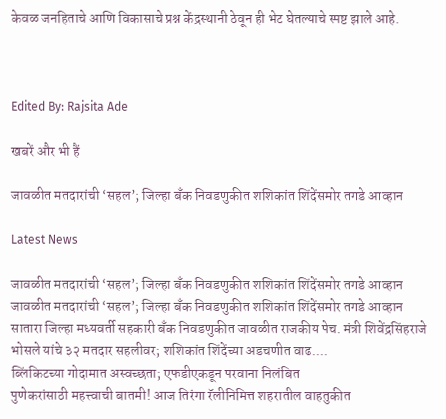केवळ जनहिताचे आणि विकासाचे प्रश्न केंद्रस्थानी ठेवून ही भेट घेतल्याचे स्पष्ट झाले आहे.



Edited By: Rajsita Ade

खबरें और भी हैं

जावळीत मतदारांची ‘सहल’; जिल्हा बँक निवडणुकीत शशिकांत शिंदेंसमोर तगडे आव्हान

Latest News

जावळीत मतदारांची ‘सहल’; जिल्हा बँक निवडणुकीत शशिकांत शिंदेंसमोर तगडे आव्हान जावळीत मतदारांची ‘सहल’; जिल्हा बँक निवडणुकीत शशिकांत शिंदेंसमोर तगडे आव्हान
सातारा जिल्हा मध्यवर्ती सहकारी बँक निवडणुकीत जावळीत राजकीय पेच. मंत्री शिवेंद्रसिंहराजे भोसले यांचे ३२ मतदार सहलीवर; शशिकांत शिंदेंच्या अडचणीत वाढ....
ब्लिंकिटच्या गोदामात अस्वच्छता; एफडीएकडून परवाना निलंबित
पुणेकरांसाठी महत्त्वाची बातमी! आज तिरंगा रॅलीनिमित्त शहरातील वाहतुकीत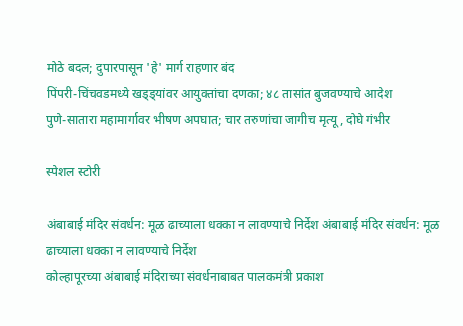मोठे बदल; दुपारपासून 'हे' मार्ग राहणार बंद
पिंपरी-चिंचवडमध्ये खड्ड्यांवर आयुक्तांचा दणका; ४८ तासांत बुजवण्याचे आदेश
पुणे-सातारा महामार्गावर भीषण अपघात; चार तरुणांचा जागीच मृत्यू, दोघे गंभीर

स्पेशल स्टोरी

अंबाबाई मंदिर संवर्धन: मूळ ढाच्याला धक्का न लावण्याचे निर्देश अंबाबाई मंदिर संवर्धन: मूळ ढाच्याला धक्का न लावण्याचे निर्देश
कोल्हापूरच्या अंबाबाई मंदिराच्या संवर्धनाबाबत पालकमंत्री प्रकाश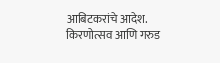आबिटकरांचे आदेश. किरणोत्सव आणि गरुड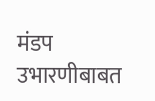मंडप उभारणीबाबत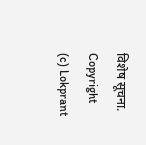विशेष सूचना.
Copyright (c) Lokprant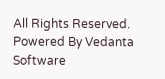All Rights Reserved.
Powered By Vedanta Software